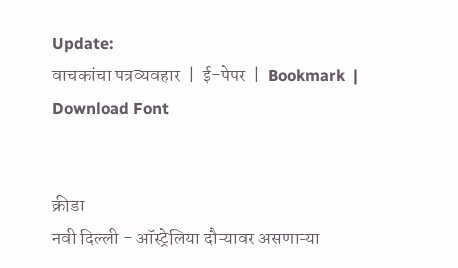Update:
वाचकांचा पत्रव्यवहार  |  ई-पेपर  |  Bookmark  |  Download Font


क्रीडा
नवी दिल्ली - ऑस्ट्रेलिया दौऱ्यावर असणाऱ्या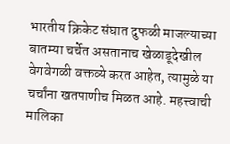भारतीय क्रिकेट संघात दुफळी माजल्याच्या बातम्या चर्चेत असतानाच खेळाडूदेखील वेगवेगळी वक्तव्ये करत आहेत, त्यामुळे या चर्चांना खतपाणीच मिळत आहे. महत्त्वाची मालिका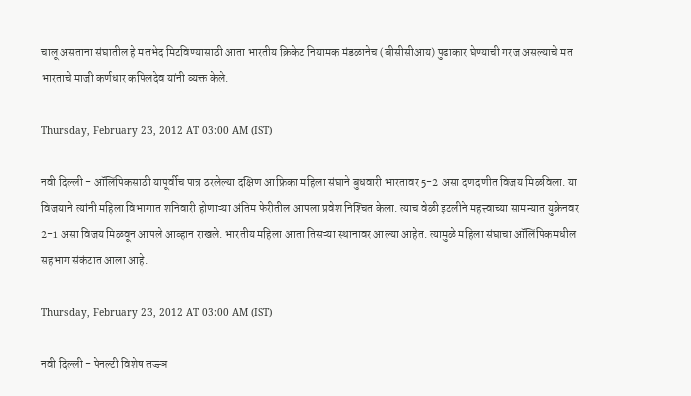चालू असताना संघातील हे मतभेद मिटविण्यासाठी आता भारतीय क्रिकेट नियामक मंडळानेच (बीसीसीआय) पुढाकार घेण्याची गरज असल्याचे मत भारताचे माजी कर्णधार कपिलदेव यांनी व्यक्त केले.

Thursday, February 23, 2012 AT 03:00 AM (IST)

नवी दिल्ली - ऑलिंपिकसाठी यापूर्वीच पात्र ठरलेल्या दक्षिण आफ्रिका महिला संघाने बुधवारी भारतावर 5-2 असा दणदणीत विजय मिळविला. या विजयाने त्यांनी महिला विभागात शनिवारी होणाऱ्या अंतिम फेरीतील आपला प्रवेश निश्‍चित केला. त्याच वेळी इटलीने महत्त्वाच्या सामन्यात युक्रेनवर 2-1 असा विजय मिळवून आपले आव्हान राखले. भारतीय महिला आता तिसऱ्या स्थानावर आल्या आहेत. त्यामुळे महिला संघाचा ऑलिंपिकमधील सहभाग संकंटात आला आहे.

Thursday, February 23, 2012 AT 03:00 AM (IST)

नवी दिल्ली - पेनल्टी विशेष तज्ज्ञ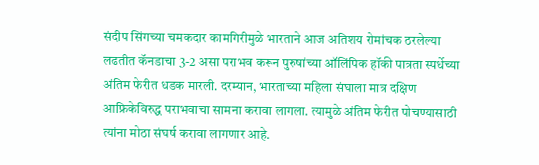संदीप सिंगच्या चमकदार कामगिरीमुळे भारताने आज अतिशय रोमांचक ठरलेल्या लढतीत कॅनडाचा 3-2 असा पराभव करून पुरुषांच्या ऑलिंपिक हॉकी पात्रता स्पर्धेच्या अंतिम फेरीत धडक मारली. दरम्यान, भारताच्या महिला संघाला मात्र दक्षिण आफ्रिकेविरुद्ध पराभवाचा सामना करावा लागला. त्यामुळे अंतिम फेरीत पोचण्यासाठी त्यांना मोठा संघर्ष करावा लागणार आहे.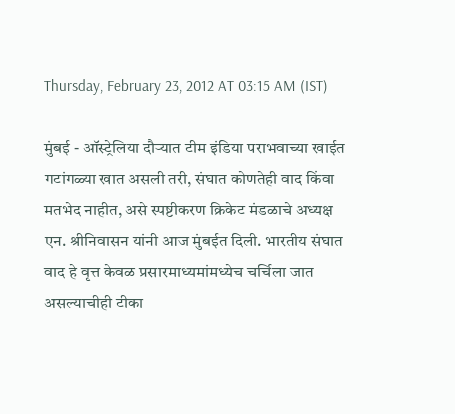Thursday, February 23, 2012 AT 03:15 AM (IST)

मुंबई - ऑस्ट्रेलिया दौऱ्यात टीम इंडिया पराभवाच्या खाईत गटांगळ्या खात असली तरी, संघात कोणतेही वाद किंवा मतभेद नाहीत, असे स्पष्टीकरण क्रिकेट मंडळाचे अध्यक्ष एन. श्रीनिवासन यांनी आज मुंबईत दिली. भारतीय संघात वाद हे वृत्त केवळ प्रसारमाध्यमांमध्येच चर्चिला जात असल्याचीही टीका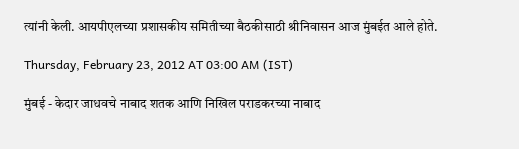त्यांनी केली. आयपीएलच्या प्रशासकीय समितीच्या बैठकीसाठी श्रीनिवासन आज मुंबईत आले होते.

Thursday, February 23, 2012 AT 03:00 AM (IST)

मुंबई - केदार जाधवचे नाबाद शतक आणि निखिल पराडकरच्या नाबाद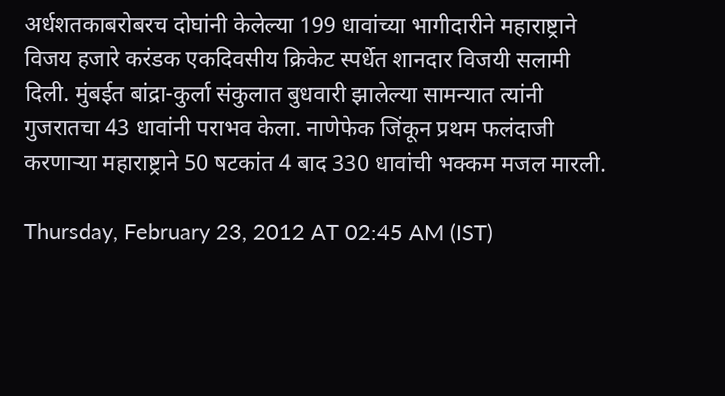अर्धशतकाबरोबरच दोघांनी केलेल्या 199 धावांच्या भागीदारीने महाराष्ट्राने विजय हजारे करंडक एकदिवसीय क्रिकेट स्पर्धेत शानदार विजयी सलामी दिली. मुंबईत बांद्रा-कुर्ला संकुलात बुधवारी झालेल्या सामन्यात त्यांनी गुजरातचा 43 धावांनी पराभव केला. नाणेफेक जिंकून प्रथम फलंदाजी करणाऱ्या महाराष्ट्राने 50 षटकांत 4 बाद 330 धावांची भक्कम मजल मारली.

Thursday, February 23, 2012 AT 02:45 AM (IST)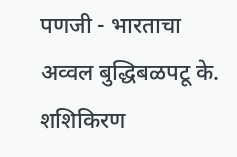पणजी - भारताचा अव्वल बुद्धिबळपटू के. शशिकिरण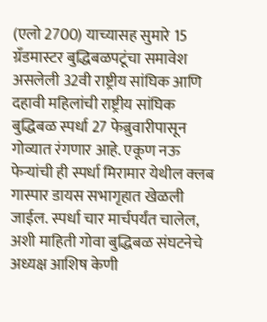(एलो 2700) याच्यासह सुमारे 15 ग्रॅंडमास्टर बुद्धिबळपटूंचा समावेश असलेली 32वी राष्ट्रीय सांघिक आणि दहावी महिलांची राष्ट्रीय सांघिक बुद्धिबळ स्पर्धा 27 फेब्रुवारीपासून गोव्यात रंगणार आहे. एकूण नऊ फेऱ्यांची ही स्पर्धा मिरामार येथील क्‍लब गास्पार डायस सभागृहात खेळली जाईल. स्पर्धा चार मार्चपर्यंत चालेल, अशी माहिती गोवा बुद्धिबळ संघटनेचे अध्यक्ष आशिष केणी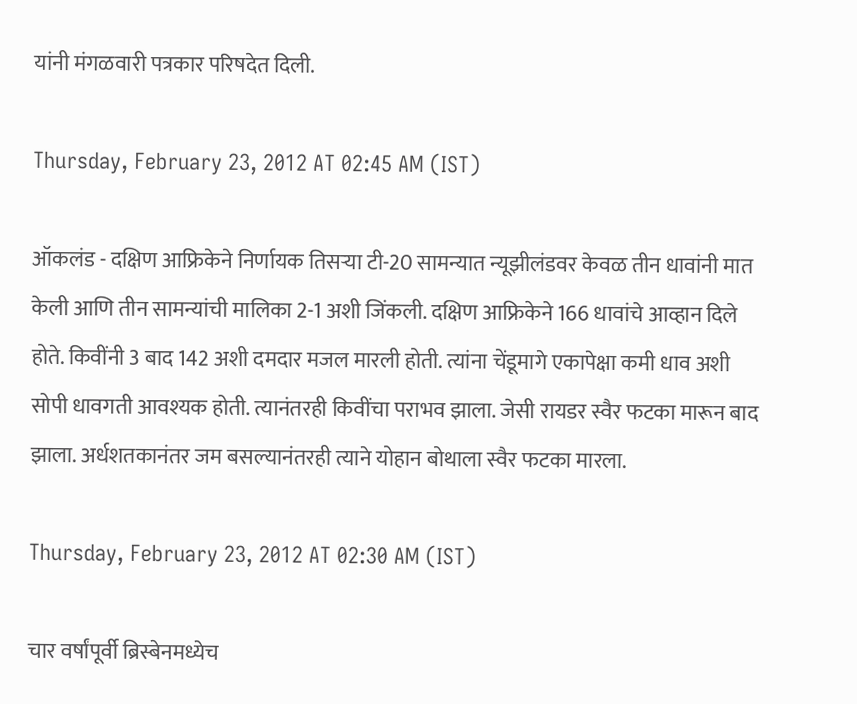यांनी मंगळवारी पत्रकार परिषदेत दिली.

Thursday, February 23, 2012 AT 02:45 AM (IST)

ऑकलंड - दक्षिण आफ्रिकेने निर्णायक तिसऱ्या टी-20 सामन्यात न्यूझीलंडवर केवळ तीन धावांनी मात केली आणि तीन सामन्यांची मालिका 2-1 अशी जिंकली. दक्षिण आफ्रिकेने 166 धावांचे आव्हान दिले होते. किवींनी 3 बाद 142 अशी दमदार मजल मारली होती. त्यांना चेंडूमागे एकापेक्षा कमी धाव अशी सोपी धावगती आवश्‍यक होती. त्यानंतरही किवींचा पराभव झाला. जेसी रायडर स्वैर फटका मारून बाद झाला. अर्धशतकानंतर जम बसल्यानंतरही त्याने योहान बोथाला स्वैर फटका मारला.

Thursday, February 23, 2012 AT 02:30 AM (IST)

चार वर्षांपूर्वी ब्रिस्बेनमध्येच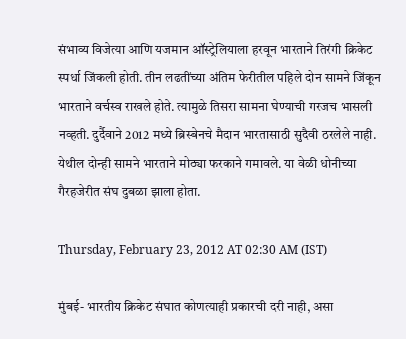संभाव्य विजेत्या आणि यजमान ऑस्ट्रेलियाला हरवून भारताने तिरंगी क्रिकेट स्पर्धा जिंकली होती. तीन लढतींच्या अंतिम फेरीतील पहिले दोन सामने जिंकून भारताने वर्चस्व राखले होते. त्यामुळे तिसरा सामना घेण्याची गरजच भासली नव्हती. दुर्दैवाने 2012 मध्ये ब्रिस्बेनचे मैदान भारतासाठी सुदैवी ठरलेले नाही. येथील दोन्ही सामने भारताने मोठ्या फरकाने गमावले. या वेळी धोनीच्या गैरहजेरीत संघ दुबळा झाला होता.

Thursday, February 23, 2012 AT 02:30 AM (IST)

मुंबई- भारतीय क्रिकेट संघात कोणत्याही प्रकारची दरी नाही, असा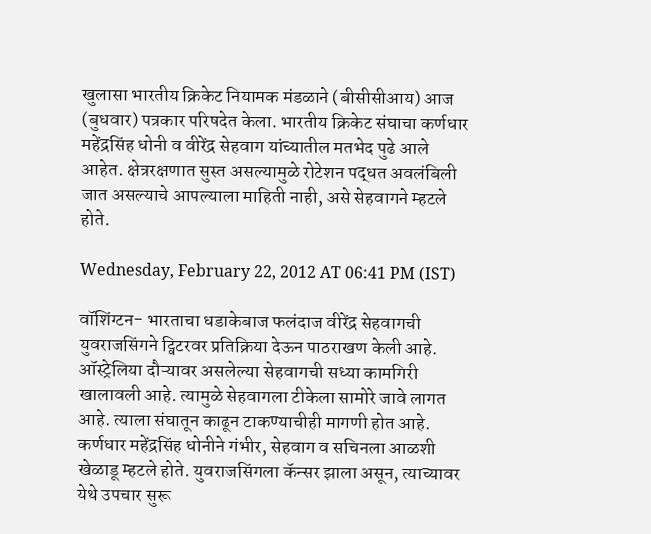खुलासा भारतीय क्रिकेट नियामक मंडळाने (बीसीसीआय) आज (बुधवार) पत्रकार परिषदेत केला. भारतीय क्रिकेट संघाचा कर्णधार महेंद्रसिंह धोनी व वीरेंद्र सेहवाग यांच्यातील मतभेद पुढे आले आहेत. क्षेत्ररक्षणात सुस्त असल्यामुळे रोटेशन पद्धत अवलंबिली जात असल्याचे आपल्याला माहिती नाही, असे सेहवागने म्हटले होते.

Wednesday, February 22, 2012 AT 06:41 PM (IST)

वॉशिंग्टन- भारताचा धडाकेबाज फलंदाज वीरेंद्र सेहवागची युवराजसिंगने ट्विटरवर प्रतिक्रिया देऊन पाठराखण केली आहे. ऑस्ट्रेलिया दौऱ्यावर असलेल्या सेहवागची सध्या कामगिरी खालावली आहे. त्यामुळे सेहवागला टीकेला सामोरे जावे लागत आहे. त्याला संघातून काढून टाकण्याचीही मागणी होत आहे. कर्णधार महेंद्रसिंह धोनीने गंभीर, सेहवाग व सचिनला आळशी खेळाडू म्हटले होते. युवराजसिंगला कॅन्सर झाला असून, त्याच्यावर येथे उपचार सुरू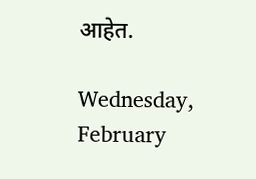आहेत.

Wednesday, February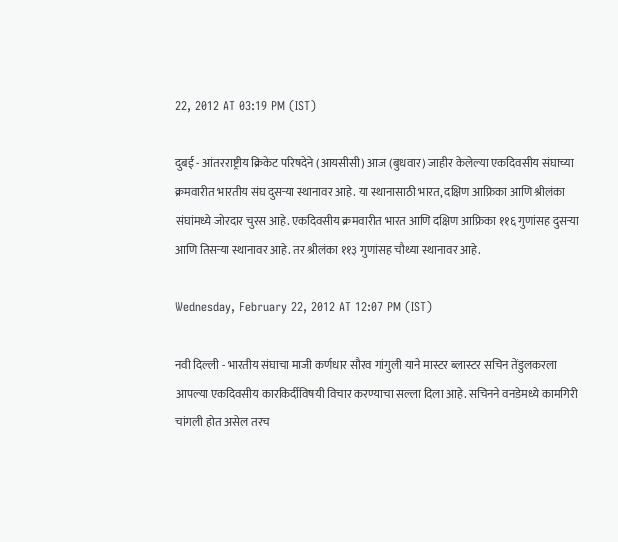22, 2012 AT 03:19 PM (IST)

दुबई - आंतरराष्ट्रीय क्रिकेट परिषदेने (आयसीसी) आज (बुधवार) जाहीर केलेल्या एकदिवसीय संघाच्या क्रमवारीत भारतीय संघ दुसऱ्या स्थानावर आहे. या स्थानासाठी भारत, दक्षिण आफ्रिका आणि श्रीलंका संघांमध्ये जोरदार चुरस आहे. एकदिवसीय क्रमवारीत भारत आणि दक्षिण आफ्रिका ११६ गुणांसह दुसऱ्या आणि तिसऱ्या स्थानावर आहे. तर श्रीलंका ११३ गुणांसह चौथ्या स्थानावर आहे.

Wednesday, February 22, 2012 AT 12:07 PM (IST)

नवी दिल्ली - भारतीय संघाचा माजी कर्णधार सौरव गांगुली याने मास्टर ब्लास्टर सचिन तेंडुलकरला आपल्या एकदिवसीय कारकिर्दीविषयी विचार करण्याचा सल्ला दिला आहे. सचिनने वनडेमध्ये कामगिरी चांगली होत असेल तरच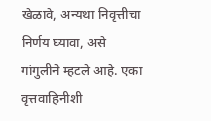खेळावे, अन्यथा निवृत्तीचा निर्णय घ्यावा, असे गांगुलीने म्हटले आहे. एका वृत्तवाहिनीशी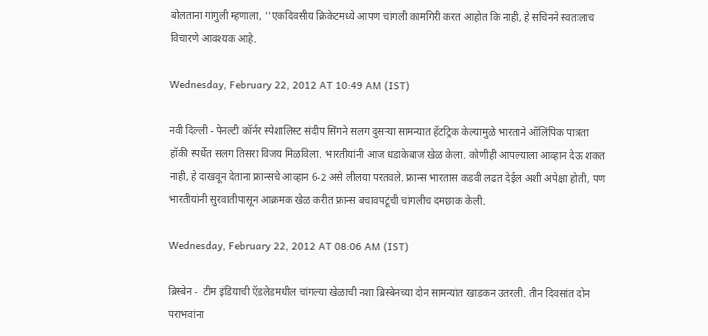बोलताना गांगुली म्हणाला, ''एकदिवसीय क्रिकेटमध्ये आपण चांगली कामगिरी करत आहोत कि नाही, हे सचिनने स्वतःलाच विचारणे आवश्यक आहे.

Wednesday, February 22, 2012 AT 10:49 AM (IST)

नवी दिल्ली - पेनल्टी कॉर्नर स्पेशालिस्ट संदीप सिंगने सलग दुसऱ्या सामन्यात हॅटट्रिक केल्यामुळे भारताने ऑलिंपिक पात्रता हॉकी स्पर्धेत सलग तिसरा विजय मिळविला. भारतीयांनी आज धडाकेबाज खेळ केला. कोणीही आपल्याला आव्हान देऊ शकत नाही, हे दाखवून देताना फ्रान्सचे आव्हान 6-2 असे लीलया परतवले. फ्रान्स भारतास कडवी लढत देईल अशी अपेक्षा होती, पण भारतीयांनी सुरवातीपासून आक्रमक खेळ करीत फ्रान्स बचावपटूंची चांगलीच दमछाक केली.

Wednesday, February 22, 2012 AT 08:06 AM (IST)

ब्रिस्बेन -  टीम इंडियाची ऍडलेडमधील चांगल्या खेळाची नशा ब्रिस्बेनच्या दोन सामन्यांत खाडकन उतरली. तीन दिवसांत दोन पराभवांना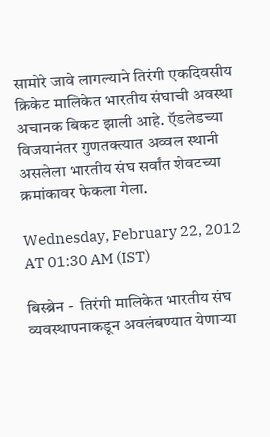सामोरे जावे लागल्याने तिरंगी एकदिवसीय क्रिकेट मालिकेत भारतीय संघाची अवस्था अचानक बिकट झाली आहे. ऍडलेडच्या विजयानंतर गुणतक्‍त्यात अव्वल स्थानी असलेला भारतीय संघ सर्वांत शेवटच्या क्रमांकावर फेकला गेला.

Wednesday, February 22, 2012 AT 01:30 AM (IST)

बिस्ब्रेन -  तिरंगी मालिकेत भारतीय संघ व्यवस्थापनाकडून अवलंबण्यात येणाऱ्या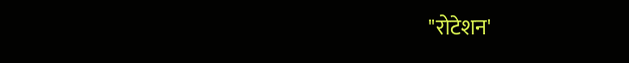"रोटेशन'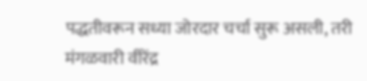पद्धतीवरून सध्या जोरदार चर्चा सुरू असली, तरी मंगळवारी वीरेंद्र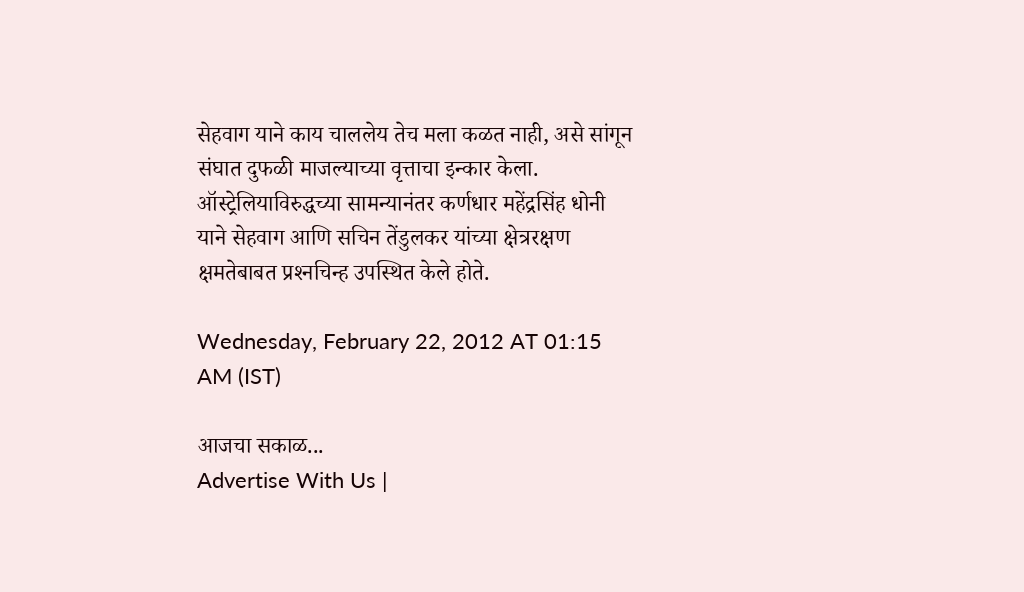सेहवाग याने काय चाललेय तेच मला कळत नाही, असे सांगून संघात दुफळी माजल्याच्या वृत्ताचा इन्कार केला. ऑस्ट्रेलियाविरुद्धच्या सामन्यानंतर कर्णधार महेंद्रसिंह धोनी याने सेहवाग आणि सचिन तेंडुलकर यांच्या क्षेत्ररक्षण क्षमतेबाबत प्रश्‍नचिन्ह उपस्थित केले होते.

Wednesday, February 22, 2012 AT 01:15 AM (IST)

आजचा सकाळ...
Advertise With Us |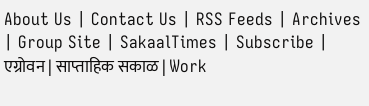About Us | Contact Us | RSS Feeds | Archives | Group Site | SakaalTimes | Subscribe | एग्रोवन | साप्ताहिक सकाळ | Work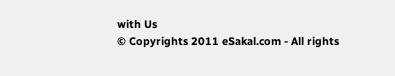with Us
© Copyrights 2011 eSakal.com - All rights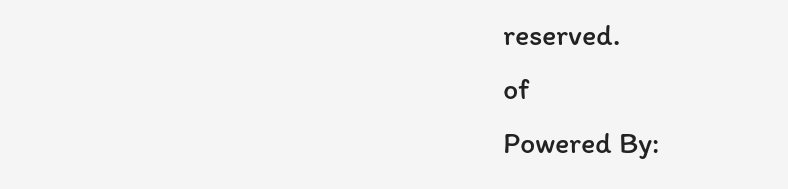reserved.
of
Powered By: